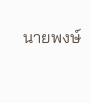นายพงษ์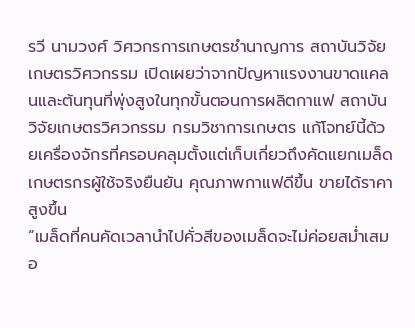รวี นามวงศ์ วิศวกรการเกษตรชำนาญการ สถาบันวิจัยเกษตรวิศวกรรม เปิดเผยว่าจากปัญหาแรงงานขาดแคลนและต้นทุนที่พุ่งสูงในทุกขั้นตอนการผลิตกาแฟ สถาบันวิจัยเกษตรวิศวกรรม กรมวิชาการเกษตร แก้โจทย์นี้ด้วยเครื่องจักรที่ครอบคลุมตั้งแต่เก็บเกี่ยวถึงคัดแยกเมล็ด เกษตรกรผู้ใช้จริงยืนยัน คุณภาพกาแฟดีขึ้น ขายได้ราคาสูงขึ้น
“เมล็ดที่คนคัดเวลานำไปคั่วสีของเมล็ดจะไม่ค่อยสม่ำเสมอ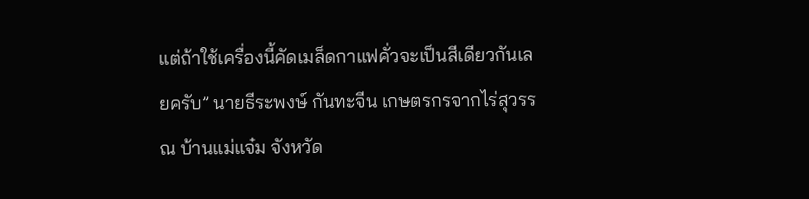แต่ถ้าใช้เครื่องนี้คัดเมล็ดกาแฟคั่วจะเป็นสีเดียวกันเลยครับ” นายธีระพงษ์ กันทะจีน เกษตรกรจากไร่สุวรรณ บ้านแม่แจ๋ม จังหวัด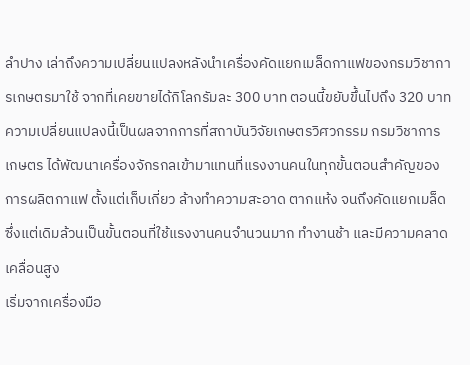ลำปาง เล่าถึงความเปลี่ยนแปลงหลังนำเครื่องคัดแยกเมล็ดกาแฟของกรมวิชาการเกษตรมาใช้ จากที่เคยขายได้กิโลกรัมละ 300 บาท ตอนนี้ขยับขึ้นไปถึง 320 บาท
ความเปลี่ยนแปลงนี้เป็นผลจากการที่สถาบันวิจัยเกษตรวิศวกรรม กรมวิชาการเกษตร ได้พัฒนาเครื่องจักรกลเข้ามาแทนที่แรงงานคนในทุกขั้นตอนสำคัญของการผลิตกาแฟ ตั้งแต่เก็บเกี่ยว ล้างทำความสะอาด ตากแห้ง จนถึงคัดแยกเมล็ด ซึ่งแต่เดิมล้วนเป็นขั้นตอนที่ใช้แรงงานคนจำนวนมาก ทำงานช้า และมีความคลาดเคลื่อนสูง
เริ่มจากเครื่องมือ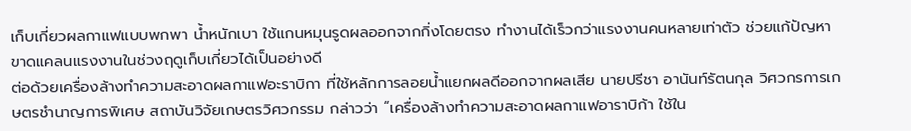เก็บเกี่ยวผลกาแฟแบบพกพา น้ำหนักเบา ใช้แกนหมุนรูดผลออกจากกิ่งโดยตรง ทำงานได้เร็วกว่าแรงงานคนหลายเท่าตัว ช่วยแก้ปัญหาขาดแคลนแรงงานในช่วงฤดูเก็บเกี่ยวได้เป็นอย่างดี
ต่อด้วยเครื่องล้างทำความสะอาดผลกาแฟอะราบิกา ที่ใช้หลักการลอยน้ำแยกผลดีออกจากผลเสีย นายปรีชา อานันท์รัตนกุล วิศวกรการเกษตรชำนาญการพิเศษ สถาบันวิจัยเกษตรวิศวกรรม กล่าวว่า “เครื่องล้างทำความสะอาดผลกาแฟอาราบิก้า ใช้ใน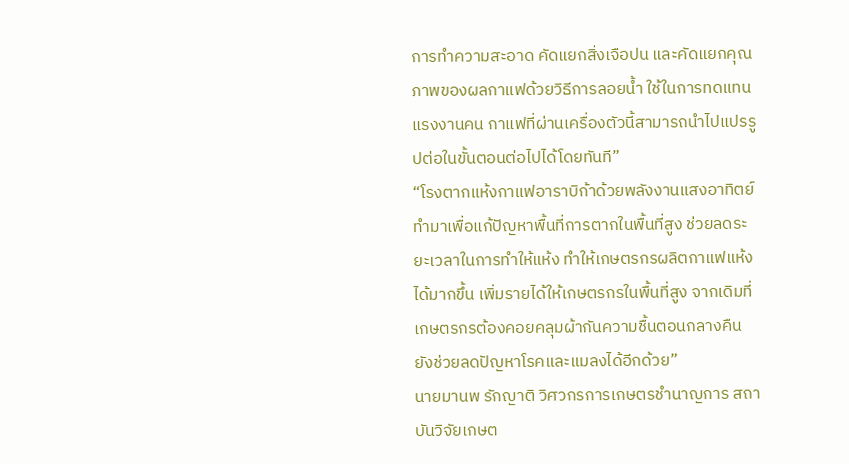การทำความสะอาด คัดแยกสิ่งเจือปน และคัดแยกคุณภาพของผลกาแฟด้วยวิธีการลอยน้ำ ใช้ในการทดแทนแรงงานคน กาแฟที่ผ่านเครื่องตัวนี้สามารถนำไปแปรรูปต่อในขั้นตอนต่อไปได้โดยทันที”
“โรงตากแห้งกาแฟอาราบิก้าด้วยพลังงานแสงอาทิตย์ ทำมาเพื่อแก้ปัญหาพื้นที่การตากในพื้นที่สูง ช่วยลดระยะเวลาในการทำให้แห้ง ทำให้เกษตรกรผลิตกาแฟแห้งได้มากขึ้น เพิ่มรายได้ให้เกษตรกรในพื้นที่สูง จากเดิมที่เกษตรกรต้องคอยคลุมผ้ากันความชื้นตอนกลางคืน ยังช่วยลดปัญหาโรคและแมลงได้อีกด้วย”
นายมานพ รักญาติ วิศวกรการเกษตรชำนาญการ สถาบันวิจัยเกษต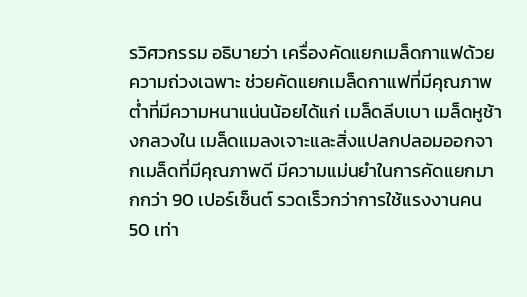รวิศวกรรม อธิบายว่า เครื่องคัดแยกเมล็ดกาแฟด้วยความถ่วงเฉพาะ ช่วยคัดแยกเมล็ดกาแฟที่มีคุณภาพต่ำที่มีความหนาแน่นน้อยได้แก่ เมล็ดลีบเบา เมล็ดหูช้างกลวงใน เมล็ดแมลงเจาะและสิ่งแปลกปลอมออกจากเมล็ดที่มีคุณภาพดี มีความแม่นยำในการคัดแยกมากกว่า 90 เปอร์เซ็นต์ รวดเร็วกว่าการใช้แรงงานคน 50 เท่า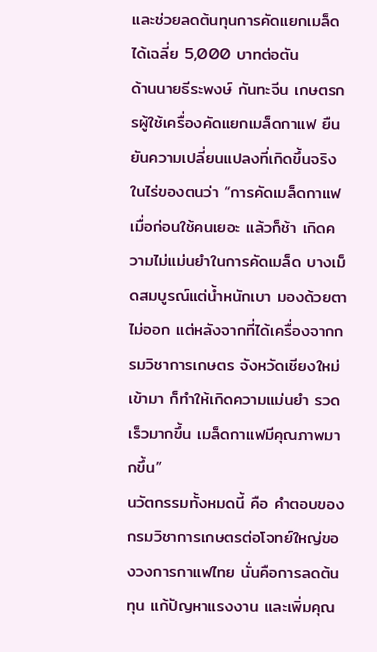และช่วยลดต้นทุนการคัดแยกเมล็ดได้เฉลี่ย 5,000 บาทต่อตัน
ด้านนายธีระพงษ์ กันทะจีน เกษตรกรผู้ใช้เครื่องคัดแยกเมล็ดกาแฟ ยืนยันความเปลี่ยนแปลงที่เกิดขึ้นจริงในไร่ของตนว่า “การคัดเมล็ดกาแฟเมื่อก่อนใช้คนเยอะ แล้วก็ช้า เกิดความไม่แม่นยำในการคัดเมล็ด บางเม็ดสมบูรณ์แต่น้ำหนักเบา มองด้วยตาไม่ออก แต่หลังจากที่ได้เครื่องจากกรมวิชาการเกษตร จังหวัดเชียงใหม่เข้ามา ก็ทำให้เกิดความแม่นยำ รวดเร็วมากขึ้น เมล็ดกาแฟมีคุณภาพมากขึ้น”
นวัตกรรมทั้งหมดนี้ คือ คำตอบของกรมวิชาการเกษตรต่อโจทย์ใหญ่ของวงการกาแฟไทย นั่นคือการลดต้นทุน แก้ปัญหาแรงงาน และเพิ่มคุณ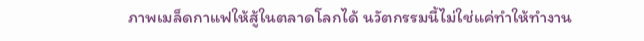ภาพเมล็ดกาแฟให้สู้ในตลาดโลกได้ นวัตกรรมนี้ไม่ใช่แค่ทำให้ทำงาน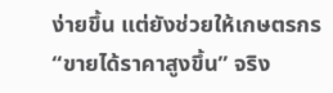ง่ายขึ้น แต่ยังช่วยให้เกษตรกร “ขายได้ราคาสูงขึ้น” จริง